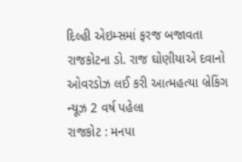દિલ્હી એઇમ્સમાં ફરજ બજાવતા રાજકોટના ડો. રાજ ઘોણીયાએ દવાનો ઓવરડોઝ લઈ કરી આત્મહત્યા બ્રેકિંગ ન્યૂઝ 2 વર્ષ પહેલા
રાજકોટ : મનપા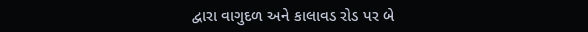દ્વારા વાગુદળ અને કાલાવડ રોડ પર બે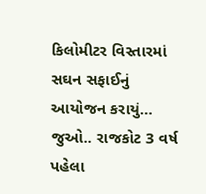કિલોમીટર વિસ્તારમાં સઘન સફાઈનું આયોજન કરાયું… જુઓ.. રાજકોટ 3 વર્ષ પહેલા